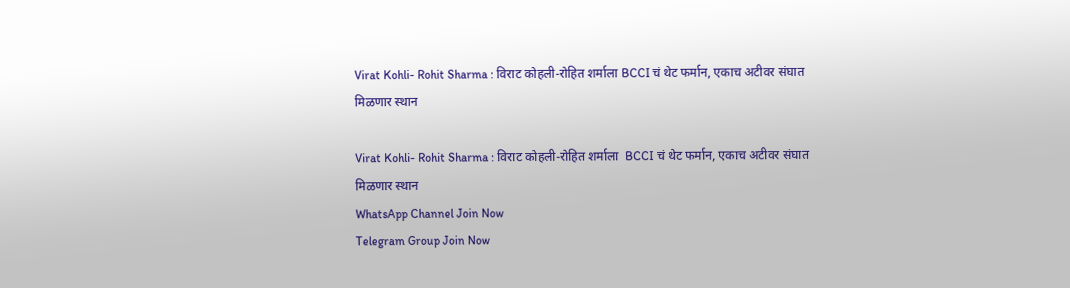Virat Kohli- Rohit Sharma : विराट कोहली-रोहित शर्माला BCCI चं थेट फर्मान, एकाच अटीवर संघात मिळणार स्थान

Virat Kohli- Rohit Sharma : विराट कोहली-रोहित शर्माला  BCCI चं थेट फर्मान, एकाच अटीवर संघात मिळणार स्थान
WhatsApp Channel Join Now
Telegram Group Join Now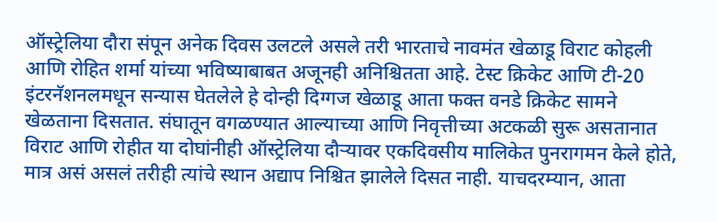ऑस्ट्रेलिया दौरा संपून अनेक दिवस उलटले असले तरी भारताचे नावमंत खेळाडू विराट कोहली आणि रोहित शर्मा यांच्या भविष्याबाबत अजूनही अनिश्चितता आहे. टेस्ट क्रिकेट आणि टी-20 इंटरनॅशनलमधून सन्यास घेतलेले हे दोन्ही दिग्गज खेळाडू आता फक्त वनडे क्रिकेट सामने खेळताना दिसतात. संघातून वगळण्यात आल्याच्या आणि निवृत्तीच्या अटकळी सुरू असतानात विराट आणि रोहीत या दोघांनीही ऑस्ट्रेलिया दौऱ्यावर एकदिवसीय मालिकेत पुनरागमन केले होते, मात्र असं असलं तरीही त्यांचे स्थान अद्याप निश्चित झालेले दिसत नाही. याचदरम्यान, आता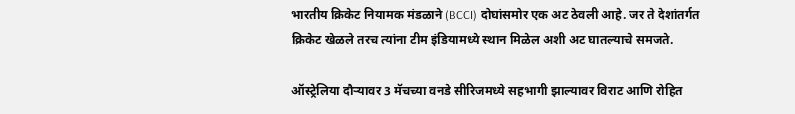भारतीय क्रिकेट नियामक मंडळाने (BCCI) दोघांसमोर एक अट ठेवली आहे. जर ते देशांतर्गत क्रिकेट खेळले तरच त्यांना टीम इंडियामध्ये स्थान मिळेल अशी अट घातल्याचे समजते.

ऑस्ट्रेलिया दौऱ्यावर 3 मॅचच्या वनडे सीरिजमध्ये सहभागी झाल्यावर विराट आणि रोहित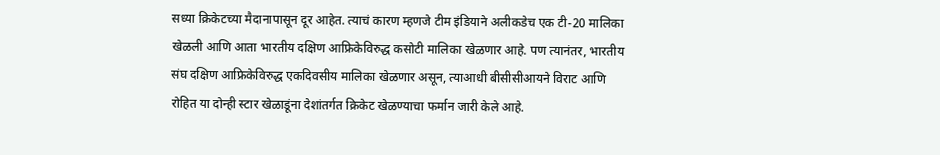सध्या क्रिकेटच्या मैदानापासून दूर आहेत. त्याचं कारण म्हणजे टीम इंडियाने अलीकडेच एक टी-20 मालिका खेळली आणि आता भारतीय दक्षिण आफ्रिकेविरुद्ध कसोटी मालिका खेळणार आहे. पण त्यानंतर, भारतीय संघ दक्षिण आफ्रिकेविरुद्ध एकदिवसीय मालिका खेळणार असून, त्याआधी बीसीसीआयने विराट आणि रोहित या दोन्ही स्टार खेळाडूंना देशांतर्गत क्रिकेट खेळण्याचा फर्मान जारी केले आहे.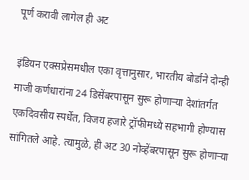पूर्ण करावी लागेल ही अट

इंडियन एक्सप्रेसमधील एका वृत्तानुसार, भारतीय बोर्डाने दोन्ही माजी कर्णधारांना 24 डिसेंबरपासून सुरू होणाऱ्या देशांतर्गत एकदिवसीय स्पर्धेत, विजय हजारे ट्रॉफीमध्ये सहभागी होण्यास सांगितले आहे. त्यामुळे, ही अट 30 नोव्हेंबरपासून सुरू होणाऱ्या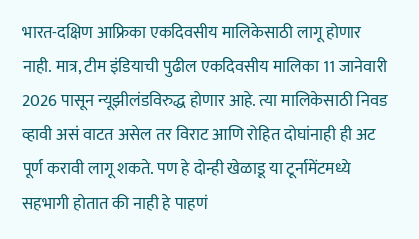भारत-दक्षिण आफ्रिका एकदिवसीय मालिकेसाठी लागू होणार नाही. मात्र, टीम इंडियाची पुढील एकदिवसीय मालिका 11 जानेवारी 2026 पासून न्यूझीलंडविरुद्ध होणार आहे. त्या मालिकेसाठी निवड व्हावी असं वाटत असेल तर विराट आणि रोहित दोघांनाही ही अट पूर्ण करावी लागू शकते. पण हे दोन्ही खेळाडू या टूर्नामेंटमध्ये सहभागी होतात की नाही हे पाहणं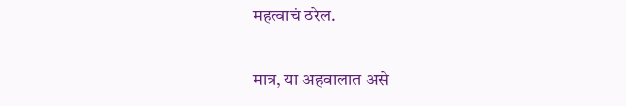महत्वाचं ठरेल.

मात्र, या अहवालात असे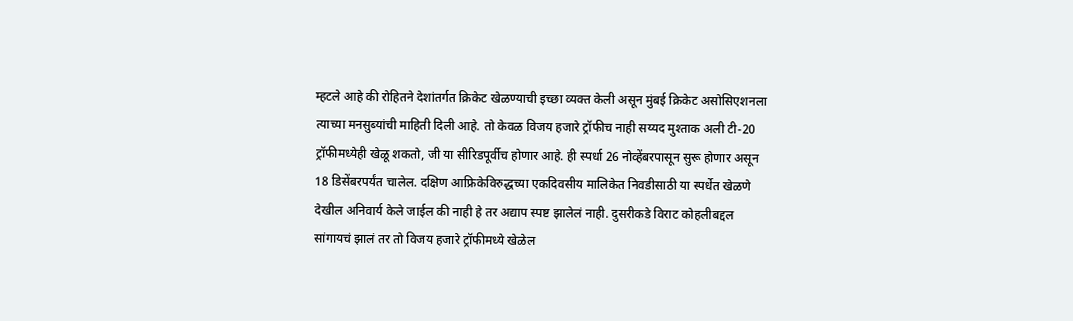म्हटले आहे की रोहितने देशांतर्गत क्रिकेट खेळण्याची इच्छा व्यक्त केली असून मुंबई क्रिकेट असोसिएशनला त्याच्या मनसुब्यांची माहिती दिली आहे. तो केवळ विजय हजारे ट्रॉफीच नाही सय्यद मुश्ताक अली टी-20 ट्रॉफीमध्येही खेळू शकतो, जी या सीरिडपूर्वीच होणार आहे. ही स्पर्धा 26 नोव्हेंबरपासून सुरू होणार असून 18 डिसेंबरपर्यंत चालेल. दक्षिण आफ्रिकेविरुद्धच्या एकदिवसीय मालिकेत निवडीसाठी या स्पर्धेत खेळणे देखील अनिवार्य केले जाईल की नाही हे तर अद्याप स्पष्ट झालेलं नाही. दुसरीकडे विराट कोहलीबद्दल सांगायचं झालं तर तो विजय हजारे ट्रॉफीमध्ये खेळेल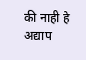की नाही हे अद्याप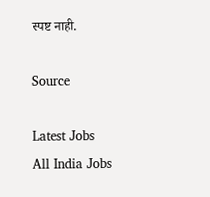स्पष्ट नाही.

Source

Latest Jobs
All India Jobs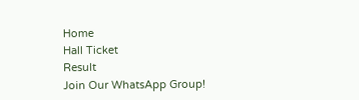Home
Hall Ticket
Result
Join Our WhatsApp Group!